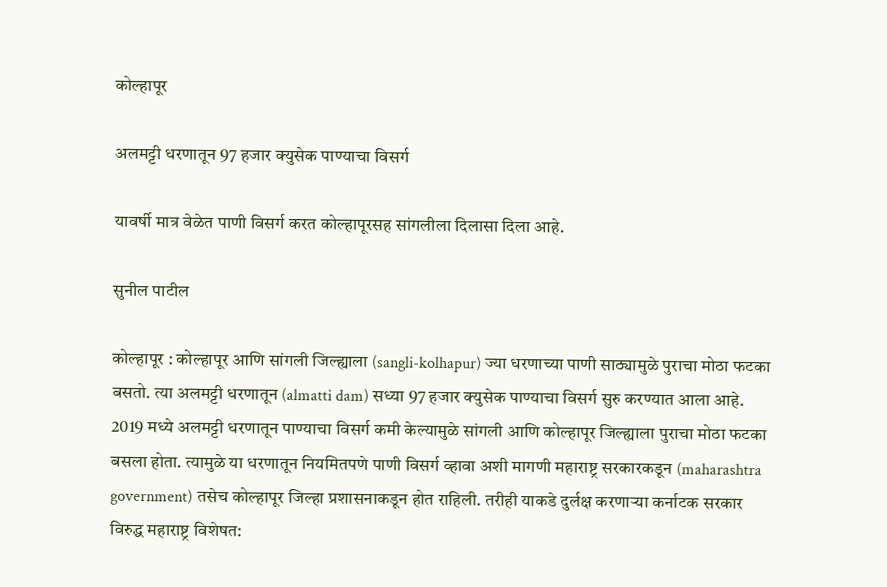कोल्हापूर

अलमट्टी धरणातून 97 हजार क्युसेक पाण्याचा विसर्ग

यावर्षी मात्र वेळेत पाणी विसर्ग करत कोल्हापूरसह सांगलीला दिलासा दिला आहे.

सुनील पाटील

कोल्हापूर : कोल्हापूर आणि सांगली जिल्ह्याला (sangli-kolhapur) ज्या धरणाच्या पाणी साठ्यामुळे पुराचा मोठा फटका बसतो. त्या अलमट्टी धरणातून (almatti dam) सध्या 97 हजार क्युसेक पाण्याचा विसर्ग सुरु करण्यात आला आहे. 2019 मध्ये अलमट्टी धरणातून पाण्याचा विसर्ग कमी केल्यामुळे सांगली आणि कोल्हापूर जिल्ह्याला पुराचा मोठा फटका बसला होता. त्यामुळे या धरणातून नियमितपणे पाणी विसर्ग व्हावा अशी मागणी महाराष्ट्र सरकारकडून (maharashtra government) तसेच कोल्हापूर जिल्हा प्रशासनाकडून होत राहिली. तरीही याकडे दुर्लक्ष करणाऱ्या कर्नाटक सरकार विरुद्ध महाराष्ट्र विशेषत: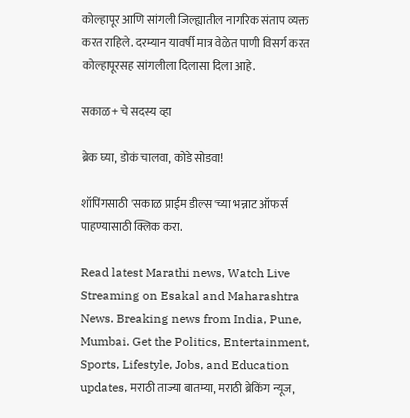कोल्हापूर आणि सांगली जिल्ह्यातील नागरिक संताप व्यक्त करत राहिले. दरम्यान यावर्षी मात्र वेळेत पाणी विसर्ग करत कोल्हापूरसह सांगलीला दिलासा दिला आहे.

सकाळ+ चे सदस्य व्हा

ब्रेक घ्या, डोकं चालवा, कोडे सोडवा!

शॉपिंगसाठी 'सकाळ प्राईम डील्स'च्या भन्नाट ऑफर्स पाहण्यासाठी क्लिक करा.

Read latest Marathi news, Watch Live Streaming on Esakal and Maharashtra News. Breaking news from India, Pune, Mumbai. Get the Politics, Entertainment, Sports, Lifestyle, Jobs, and Education updates, मराठी ताज्या बातम्या, मराठी ब्रेकिंग न्यूज,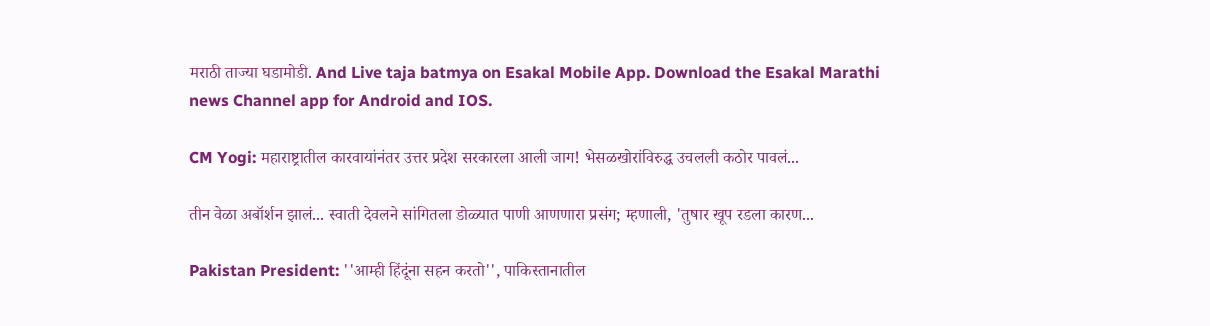मराठी ताज्या घडामोडी. And Live taja batmya on Esakal Mobile App. Download the Esakal Marathi news Channel app for Android and IOS.

CM Yogi: महाराष्ट्रातील कारवायांनंतर उत्तर प्रदेश सरकारला आली जाग! भेसळखोरांविरुद्ध उचलली कठोर पावलं...

तीन वेळा अबॉर्शन झालं... स्वाती देवलने सांगितला डोळ्यात पाणी आणणारा प्रसंग; म्हणाली, 'तुषार खूप रडला कारण...

Pakistan President: ''आम्ही हिंदूंना सहन करतो'', पाकिस्तानातील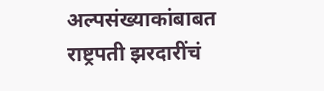अल्पसंख्याकांबाबत राष्ट्रपती झरदारींचं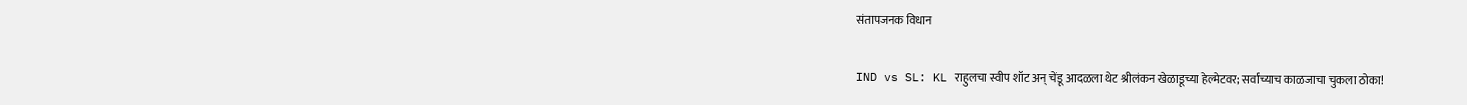संतापजनक विधान

IND vs SL: KL राहुलचा स्वीप शॉट अन् चेंडू आदळला थेट श्रीलंकन खेळाडूच्या हेल्मेटवर; सर्वांच्याच काळजाचा चुकला ठोका!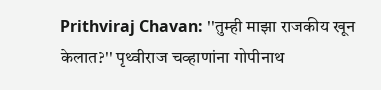Prithviraj Chavan: ''तुम्ही माझा राजकीय खून केलात?'' पृथ्वीराज चव्हाणांना गोपीनाथ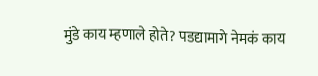मुंडे काय म्हणाले होते? पडद्यामागे नेमकं काय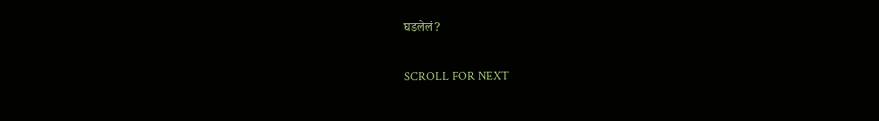घडलेलं?

SCROLL FOR NEXT